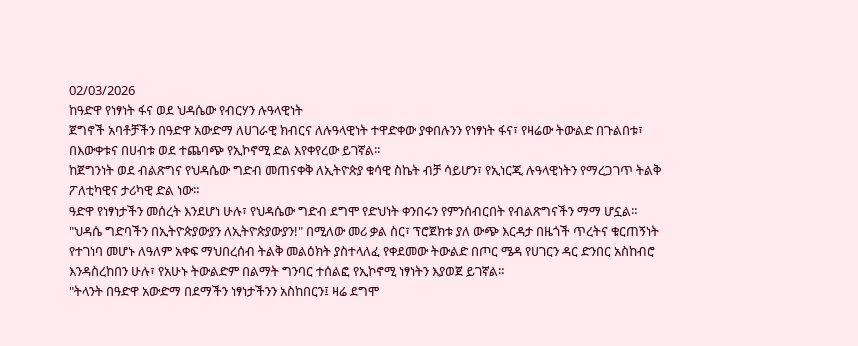02/03/2026
ከዓድዋ የነፃነት ፋና ወደ ህዳሴው የብርሃን ሉዓላዊነት
ጀግኖች አባቶቻችን በዓድዋ አውድማ ለሀገራዊ ክብርና ለሉዓላዊነት ተዋድቀው ያቀበሉንን የነፃነት ፋና፣ የዛሬው ትውልድ በጉልበቱ፣ በእውቀቱና በሀብቱ ወደ ተጨባጭ የኢኮኖሚ ድል እየቀየረው ይገኛል።
ከጀግንነት ወደ ብልጽግና የህዳሴው ግድብ መጠናቀቅ ለኢትዮጵያ ቁሳዊ ስኬት ብቻ ሳይሆን፣ የኢነርጂ ሉዓላዊነትን የማረጋገጥ ትልቅ ፖለቲካዊና ታሪካዊ ድል ነው።
ዓድዋ የነፃነታችን መሰረት እንደሆነ ሁሉ፣ የህዳሴው ግድብ ደግሞ የድህነት ቀንበሩን የምንሰብርበት የብልጽግናችን ማማ ሆኗል።
"ህዳሴ ግድባችን በኢትዮጵያውያን ለኢትዮጵያውያን!" በሚለው መሪ ቃል ስር፣ ፕሮጀክቱ ያለ ውጭ እርዳታ በዜጎች ጥረትና ቁርጠኝነት የተገነባ መሆኑ ለዓለም አቀፍ ማህበረሰብ ትልቅ መልዕክት ያስተላለፈ የቀደመው ትውልድ በጦር ሜዳ የሀገርን ዳር ድንበር አስከብሮ እንዳስረከበን ሁሉ፣ የአሁኑ ትውልድም በልማት ግንባር ተሰልፎ የኢኮኖሚ ነፃነትን እያወጀ ይገኛል።
"ትላንት በዓድዋ አውድማ በደማችን ነፃነታችንን አስከበርን፤ ዛሬ ደግሞ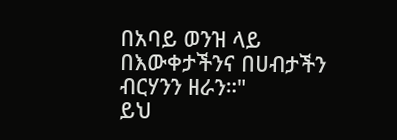በአባይ ወንዝ ላይ በእውቀታችንና በሀብታችን ብርሃንን ዘራን።"
ይህ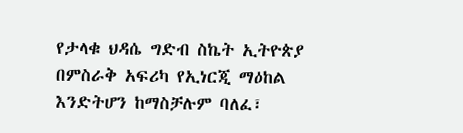የታላቁ ህዳሴ ግድብ ስኬት ኢትዮጵያ በምስራቅ አፍሪካ የኢነርጂ ማዕከል እንድትሆን ከማስቻሉም ባለፈ፣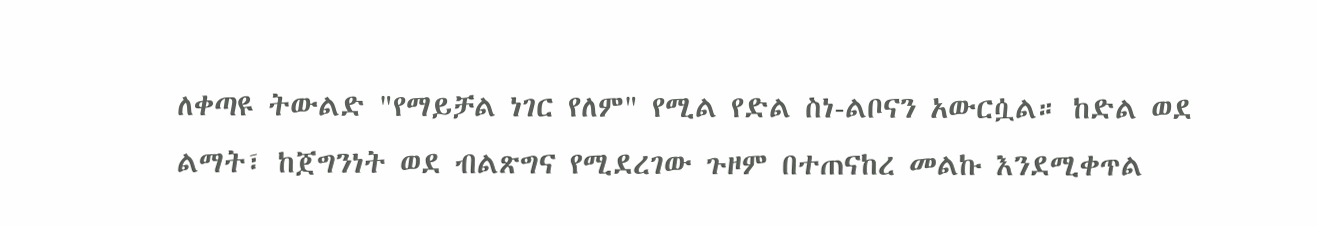ለቀጣዩ ትውልድ "የማይቻል ነገር የለም" የሚል የድል ስነ-ልቦናን አውርሷል። ከድል ወደ ልማት፣ ከጀግንነት ወደ ብልጽግና የሚደረገው ጉዞም በተጠናከረ መልኩ እንደሚቀጥል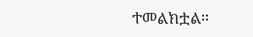ተመልክቷል።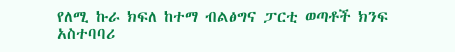የለሚ ኩራ ክፍለ ከተማ ብልፅግና ፓርቲ ወጣቶች ክንፍ አስተባባሪ